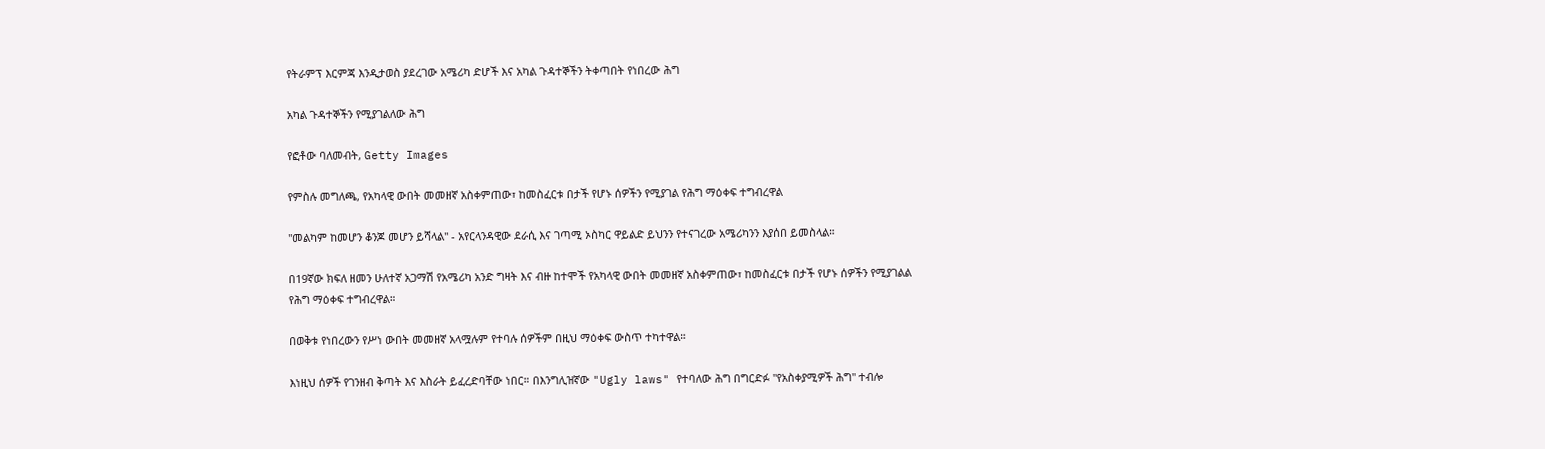የትራምፕ እርምጃ እንዲታወስ ያደረገው አሜሪካ ድሆች እና አካል ጉዳተኞችን ትቀጣበት የነበረው ሕግ

አካል ጉዳተኞችን የሚያገልለው ሕግ

የፎቶው ባለመብት, Getty Images

የምስሉ መግለጫ, የአካላዊ ውበት መመዘኛ አስቀምጠው፣ ከመስፈርቱ በታች የሆኑ ሰዎችን የሚያገል የሕግ ማዕቀፍ ተግብረዋል

"መልካም ከመሆን ቆንጆ መሆን ይሻላል" - አየርላንዳዊው ደራሲ እና ገጣሚ ኦስካር ዋይልድ ይህንን የተናገረው አሜሪካንን እያሰበ ይመስላል።

በ19ኛው ክፍለ ዘመን ሁለተኛ አጋማሽ የአሜሪካ አንድ ግዛት እና ብዙ ከተሞች የአካላዊ ውበት መመዘኛ አስቀምጠው፣ ከመስፈርቱ በታች የሆኑ ሰዎችን የሚያገልል የሕግ ማዕቀፍ ተግብረዋል።

በወቅቱ የነበረውን የሥነ ውበት መመዘኛ አላሟሉም የተባሉ ሰዎችም በዚህ ማዕቀፍ ውስጥ ተካተዋል።

እነዚህ ሰዎች የገንዘብ ቅጣት እና እስራት ይፈረድባቸው ነበር። በእንግሊዝኛው "Ugly laws" የተባለው ሕግ በግርድፉ "የአስቀያሚዎች ሕግ" ተብሎ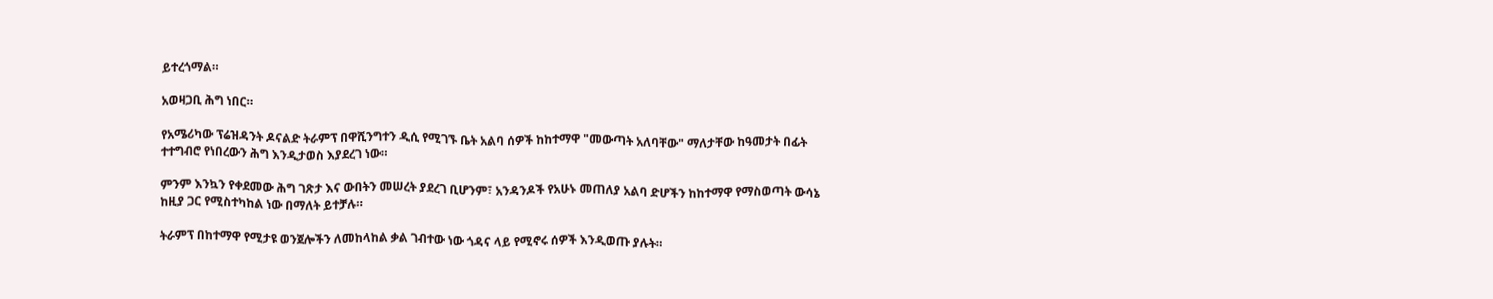ይተረጎማል።

አወዛጋቢ ሕግ ነበር።

የአሜሪካው ፕሬዝዳንት ዶናልድ ትራምፕ በዋሺንግተን ዲሲ የሚገኙ ቤት አልባ ሰዎች ከከተማዋ "መውጣት አለባቸው" ማለታቸው ከዓመታት በፊት ተተግብሮ የነበረውን ሕግ እንዲታወስ እያደረገ ነው።

ምንም እንኳን የቀደመው ሕግ ገጽታ እና ውበትን መሠረት ያደረገ ቢሆንም፣ አንዳንዶች የአሁኑ መጠለያ አልባ ድሆችን ከከተማዋ የማስወጣት ውሳኔ ከዚያ ጋር የሚስተካከል ነው በማለት ይተቻሉ።

ትራምፕ በከተማዋ የሚታዩ ወንጀሎችን ለመከላከል ቃል ገብተው ነው ጎዳና ላይ የሚኖሩ ሰዎች እንዲወጡ ያሉት።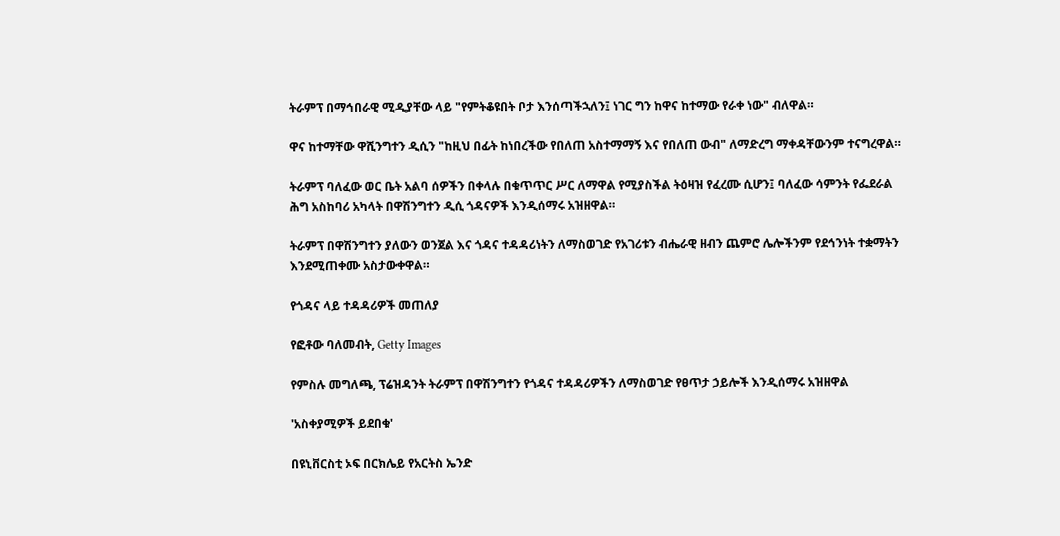ትራምፕ በማኅበራዊ ሚዲያቸው ላይ "የምትቆዩበት ቦታ እንሰጣችኋለን፤ ነገር ግን ከዋና ከተማው የራቀ ነው" ብለዋል።

ዋና ከተማቸው ዋሺንግተን ዲሲን "ከዚህ በፊት ከነበረችው የበለጠ አስተማማኝ እና የበለጠ ውብ" ለማድረግ ማቀዳቸውንም ተናግረዋል።

ትራምፕ ባለፈው ወር ቤት አልባ ሰዎችን በቀላሉ በቁጥጥር ሥር ለማዋል የሚያስችል ትዕዛዝ የፈረሙ ሲሆን፤ ባለፈው ሳምንት የፌደራል ሕግ አስከባሪ አካላት በዋሽንግተን ዲሲ ጎዳናዎች እንዲሰማሩ አዝዘዋል።

ትራምፕ በዋሽንግተን ያለውን ወንጀል እና ጎዳና ተዳዳሪነትን ለማስወገድ የአገሪቱን ብሔራዊ ዘብን ጨምሮ ሌሎችንም የደኅንነት ተቋማትን እንደሚጠቀሙ አስታውቀዋል።

የጎዳና ላይ ተዳዳሪዎች መጠለያ

የፎቶው ባለመብት, Getty Images

የምስሉ መግለጫ, ፕሬዝዳንት ትራምፕ በዋሽንግተን የጎዳና ተዳዳሪዎችን ለማስወገድ የፀጥታ ኃይሎች እንዲሰማሩ አዝዘዋል

'አስቀያሚዎች ይደበቁ'

በዩኒቨርስቲ ኦፍ በርክሌይ የአርትስ ኤንድ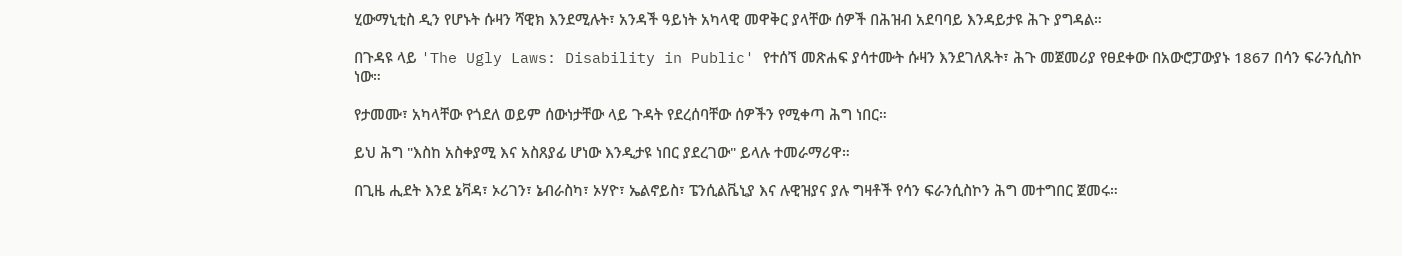ሂውማኒቲስ ዲን የሆኑት ሱዛን ሻዊክ እንደሚሉት፣ አንዳች ዓይነት አካላዊ መዋቅር ያላቸው ሰዎች በሕዝብ አደባባይ እንዳይታዩ ሕጉ ያግዳል።

በጉዳዩ ላይ 'The Ugly Laws: Disability in Public' የተሰኘ መጽሐፍ ያሳተሙት ሱዛን እንደገለጹት፣ ሕጉ መጀመሪያ የፀደቀው በአውሮፓውያኑ 1867 በሳን ፍራንሲስኮ ነው።

የታመሙ፣ አካላቸው የጎደለ ወይም ሰውነታቸው ላይ ጉዳት የደረሰባቸው ሰዎችን የሚቀጣ ሕግ ነበር።

ይህ ሕግ "እስከ አስቀያሚ እና አስጸያፊ ሆነው እንዲታዩ ነበር ያደረገው" ይላሉ ተመራማሪዋ።

በጊዜ ሒደት እንደ ኔቫዳ፣ ኦሪገን፣ ኔብራስካ፣ ኦሃዮ፣ ኤልኖይስ፣ ፔንሲልቬኒያ እና ሉዊዝያና ያሉ ግዛቶች የሳን ፍራንሲስኮን ሕግ መተግበር ጀመሩ።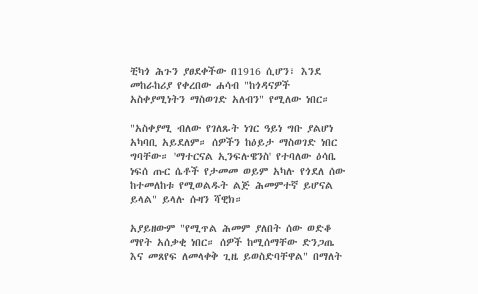ቺካጎ ሕጉን ያፀደቀችው በ1916 ሲሆን፣ እንደ መከራከሪያ የቀረበው ሐሳብ "ከጎዳናዎች አስቀያሚነትን ማስወገድ አለብን" የሚለው ነበር።

"አስቀያሚ ብለው የገለጹት ነገር ዓይነ ግቡ ያልሆነ አካባቢ አይደለም። ሰዎችን ከዕይታ ማስወገድ ነበር ግባቸው። 'ማተርናል ኢንፍሉዌንስ' የተባለው ዕሳቤ ነፍሰ ጡር ሴቶች የታመመ ወይም አካሉ የጎደለ ሰው ከተመለከቱ የሚወልዱት ልጅ ሕመምተኛ ይሆናል ይላል" ይላሉ ሱዛን ሻዊክ።

አያይዘውም "የሚጥል ሕመም ያለበት ሰው ወድቆ ማየት አሰቃቂ ነበር። ሰዎች ከሚሰማቸው ድንጋጤ እና መጸየፍ ለመላቀቅ ጊዜ ይወስድባቸዋል" በማለት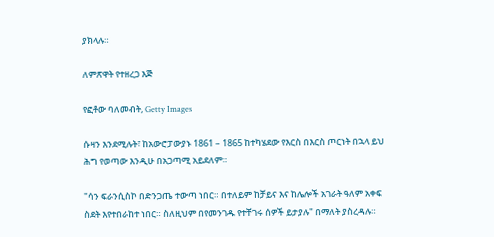ያክላሉ።

ለምጽዋት የተዘረጋ እጅ

የፎቶው ባለመብት, Getty Images

ሱዛን እንደሚሉት፣ ከአውሮፓውያኑ 1861 – 1865 ከተካሄደው የእርስ በእርስ ጦርነት በኋላ ይህ ሕግ የወጣው እንዲሁ በአጋጣሚ አይደለም።

"ሳን ፍራንሲስኮ በድንጋጤ ተውጣ ነበር። በተለይም ከቻይና እና ከሌሎች አገራት ዓለም አቀፍ ስደት እየተበራከተ ነበር። ስለዚህም በየመንገዱ የተቸገሩ ሰዎች ይታያሉ" በማለት ያስረዳሉ።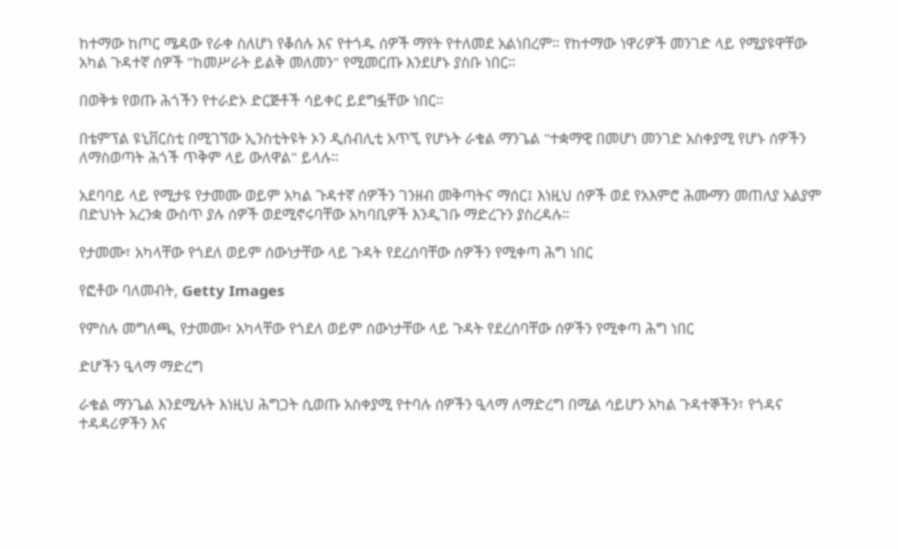ከተማው ከጦር ሜዳው የራቀ ስለሆነ የቆሰሉ እና የተጎዱ ሰዎች ማየት የተለመደ አልነበረም። የከተማው ነዋሪዎች መንገድ ላይ የሚያዩዋቸው አካል ጉዳተኛ ሰዎች "ከመሥራት ይልቅ መለመን" የሚመርጡ እንደሆኑ ያስቡ ነበር።

በወቅቱ የወጡ ሕጎችን የተራድኦ ድርጅቶች ሳይቀር ይደግፏቸው ነበር።

በቴምፕል ዩኒቨርስቲ በሚገኘው ኢንስቲትዩት ኦን ዲሰብሊቲ አጥኚ የሆኑት ራቄል ማንጌል "ተቋማዊ በመሆነ መንገድ አስቀያሚ የሆኑ ሰዎችን ለማስወጣት ሕጎች ጥቅም ላይ ውለዋል" ይላሉ።

አደባባይ ላይ የሚታዩ የታመሙ ወይም አካል ጉዳተኛ ሰዎችን ገንዘብ መቅጣትና ማሰር፤ እነዚህ ሰዎች ወደ የአእምሮ ሕሙማን መጠለያ አልያም በድህነት አረንቋ ውስጥ ያሉ ሰዎች ወደሚኖሩባቸው አካባቢዎች እንዲገቡ ማድረጉን ያስረዳሉ።

የታመሙ፣ አካላቸው የጎደለ ወይም ሰውነታቸው ላይ ጉዳት የደረሰባቸው ሰዎችን የሚቀጣ ሕግ ነበር

የፎቶው ባለመብት, Getty Images

የምስሉ መግለጫ, የታመሙ፣ አካላቸው የጎደለ ወይም ሰውነታቸው ላይ ጉዳት የደረሰባቸው ሰዎችን የሚቀጣ ሕግ ነበር

ድሆችን ዒላማ ማድረግ

ራቄል ማንጌል እንደሚሉት እነዚህ ሕግጋት ሲወጡ አስቀያሚ የተባሉ ሰዎችን ዒላማ ለማድረግ በሚል ሳይሆን አካል ጉዳተኞችን፣ የጎዳና ተዳዳሪዎችን እና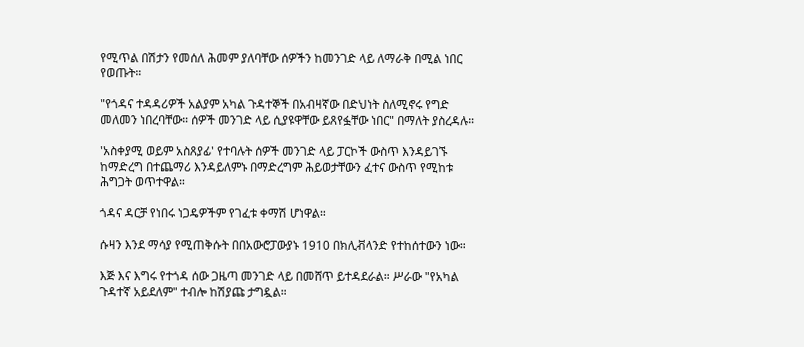የሚጥል በሽታን የመሰለ ሕመም ያለባቸው ሰዎችን ከመንገድ ላይ ለማራቅ በሚል ነበር የወጡት።

"የጎዳና ተዳዳሪዎች አልያም አካል ጉዳተኞች በአብዛኛው በድህነት ስለሚኖሩ የግድ መለመን ነበረባቸው። ሰዎች መንገድ ላይ ሲያዩዋቸው ይጸየፏቸው ነበር" በማለት ያስረዳሉ።

'አስቀያሚ ወይም አስጸያፊ' የተባሉት ሰዎች መንገድ ላይ ፓርኮች ውስጥ እንዳይገኙ ከማድረግ በተጨማሪ እንዳይለምኑ በማድረግም ሕይወታቸውን ፈተና ውስጥ የሚከቱ ሕግጋት ወጥተዋል።

ጎዳና ዳርቻ የነበሩ ነጋዴዎችም የገፈቱ ቀማሽ ሆነዋል።

ሱዛን እንደ ማሳያ የሚጠቅሱት በበአውሮፓውያኑ 1910 በክሊቭላንድ የተከሰተውን ነው።

እጅ እና እግሩ የተጎዳ ሰው ጋዜጣ መንገድ ላይ በመሸጥ ይተዳደራል። ሥራው "የአካል ጉዳተኛ አይደለም" ተብሎ ከሽያጩ ታግዷል።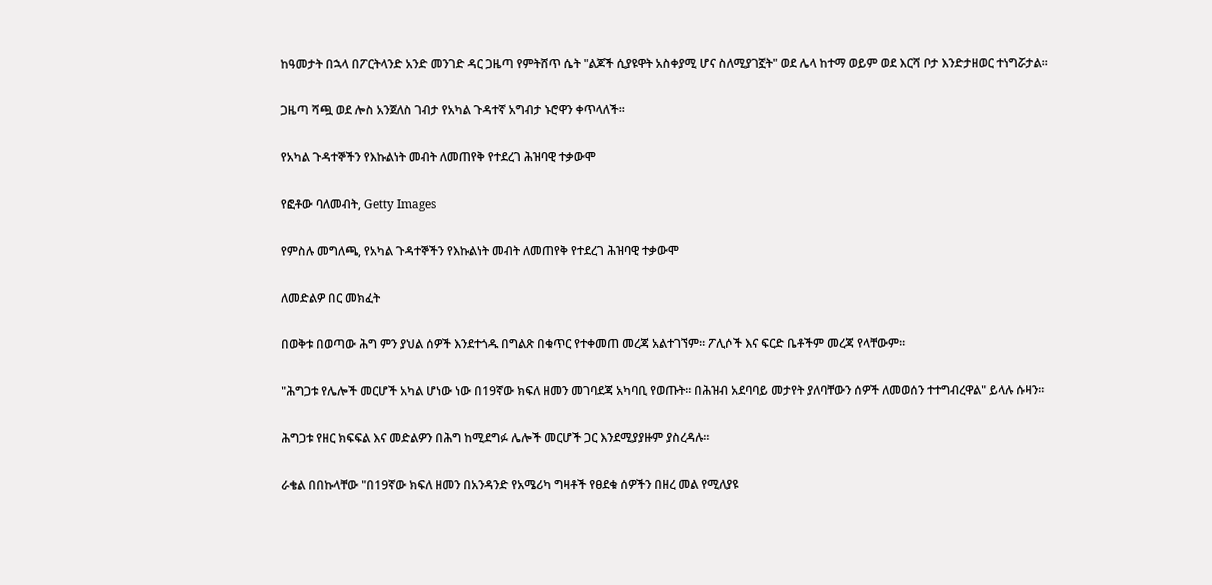ከዓመታት በኋላ በፖርትላንድ አንድ መንገድ ዳር ጋዜጣ የምትሸጥ ሴት "ልጆች ሲያዩዋት አስቀያሚ ሆና ስለሚያገኟት" ወደ ሌላ ከተማ ወይም ወደ እርሻ ቦታ እንድታዘወር ተነግሯታል።

ጋዜጣ ሻጯ ወደ ሎስ አንጀለስ ገብታ የአካል ጉዳተኛ አግብታ ኑሮዋን ቀጥላለች።

የአካል ጉዳተኞችን የእኩልነት መብት ለመጠየቅ የተደረገ ሕዝባዊ ተቃውሞ

የፎቶው ባለመብት, Getty Images

የምስሉ መግለጫ, የአካል ጉዳተኞችን የእኩልነት መብት ለመጠየቅ የተደረገ ሕዝባዊ ተቃውሞ

ለመድልዎ በር መክፈት

በወቅቱ በወጣው ሕግ ምን ያህል ሰዎች እንደተጎዱ በግልጽ በቁጥር የተቀመጠ መረጃ አልተገኘም። ፖሊሶች እና ፍርድ ቤቶችም መረጃ የላቸውም።

"ሕግጋቱ የሌሎች መርሆች አካል ሆነው ነው በ19ኛው ክፍለ ዘመን መገባደጃ አካባቢ የወጡት። በሕዝብ አደባባይ መታየት ያለባቸውን ሰዎች ለመወሰን ተተግብረዋል" ይላሉ ሱዛን።

ሕግጋቱ የዘር ክፍፍል እና መድልዎን በሕግ ከሚደግፉ ሌሎች መርሆች ጋር እንደሚያያዙም ያስረዳሉ።

ራቄል በበኩላቸው "በ19ኛው ክፍለ ዘመን በአንዳንድ የአሜሪካ ግዛቶች የፀደቁ ሰዎችን በዘረ መል የሚለያዩ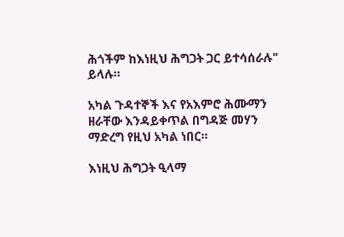ሕጎችም ከእነዚህ ሕግጋት ጋር ይተሳሰራሉ" ይላሉ።

አካል ጉዳተኞች እና የአእምሮ ሕሙማን ዘራቸው እንዳይቀጥል በግዳጅ መሃን ማድረግ የዚህ አካል ነበር።

እነዚህ ሕግጋት ዒላማ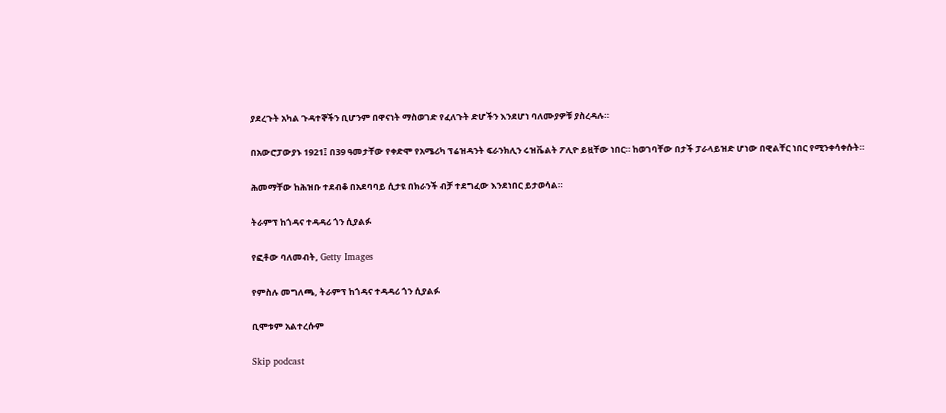ያደረጉት አካል ጉዳተኞችን ቢሆንም በዋናነት ማስወገድ የፈለጉት ድሆችን እንደሆነ ባለሙያዎቹ ያስረዳሉ።

በአውሮፓውያኑ 1921፤ በ39 ዓመታቸው የቀድሞ የአሜሪካ ፕሬዝዳንት ፍራንክሊን ሩዝቬልት ፖሊዮ ይዟቸው ነበር። ከወገባቸው በታች ፓራላይዝድ ሆነው በዊልቸር ነበር የሚንቀሳቀሱት።

ሕመማቸው ከሕዝቡ ተደብቆ በአደባባይ ሲታዩ በክራንች ብቻ ተደግፈው እንደነበር ይታወሳል።

ትራምፕ ከጎዳና ተዳዳሪ ጎን ሲያልፉ

የፎቶው ባለመብት, Getty Images

የምስሉ መግለጫ, ትራምፕ ከጎዳና ተዳዳሪ ጎን ሲያልፉ

ቢሞቱም አልተረሱም

Skip podcast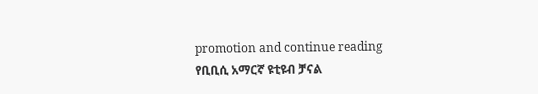promotion and continue reading
የቢቢሲ አማርኛ ዩቲዩብ ቻናል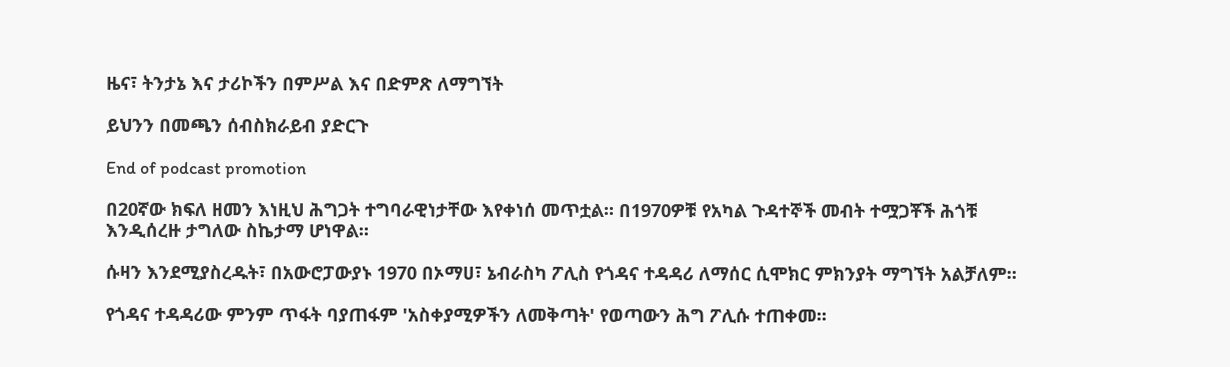ዜና፣ ትንታኔ እና ታሪኮችን በምሥል እና በድምጽ ለማግኘት

ይህንን በመጫን ሰብስክራይብ ያድርጉ

End of podcast promotion

በ20ኛው ክፍለ ዘመን እነዚህ ሕግጋት ተግባራዊነታቸው እየቀነሰ መጥቷል። በ1970ዎቹ የአካል ጉዳተኞች መብት ተሟጋቾች ሕጎቹ እንዲሰረዙ ታግለው ስኬታማ ሆነዋል።

ሱዛን እንደሚያስረዱት፣ በአውሮፓውያኑ 1970 በኦማሀ፣ ኔብራስካ ፖሊስ የጎዳና ተዳዳሪ ለማሰር ሲሞክር ምክንያት ማግኘት አልቻለም።

የጎዳና ተዳዳሪው ምንም ጥፋት ባያጠፋም 'አስቀያሚዎችን ለመቅጣት' የወጣውን ሕግ ፖሊሱ ተጠቀመ።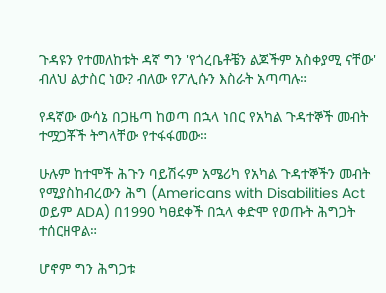ጉዳዩን የተመለከቱት ዳኛ ግን 'የጎረቤቶቼን ልጆችም አስቀያሚ ናቸው' ብለህ ልታስር ነው? ብለው የፖሊሱን እስራት አጣጣሉ።

የዳኛው ውሳኔ በጋዜጣ ከወጣ በኋላ ነበር የአካል ጉዳተኞች መብት ተሟጋቾች ትግላቸው የተፋፋመው።

ሁሉም ከተሞች ሕጉን ባይሽሩም አሜሪካ የአካል ጉዳተኞችን መብት የሚያስከብረውን ሕግ (Americans with Disabilities Act ወይም ADA) በ1990 ካፀደቀች በኋላ ቀድሞ የወጡት ሕግጋት ተሰርዘዋል።

ሆኖም ግን ሕግጋቱ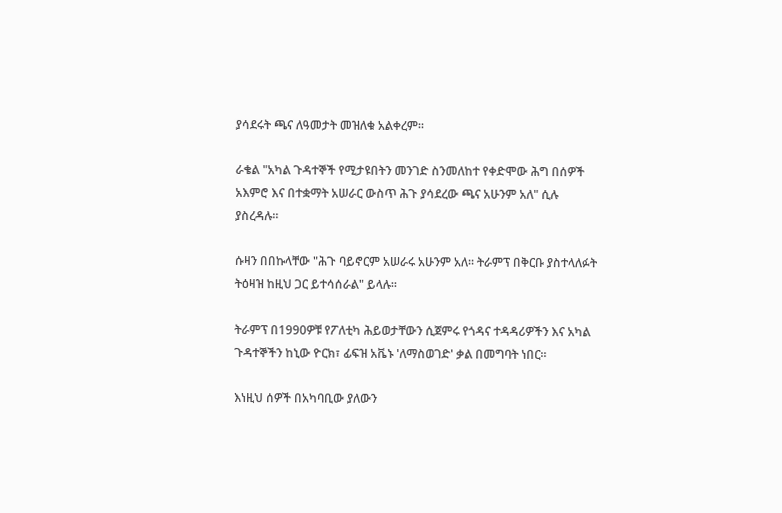ያሳደሩት ጫና ለዓመታት መዝለቁ አልቀረም።

ራቄል "አካል ጉዳተኞች የሚታዩበትን መንገድ ስንመለከተ የቀድሞው ሕግ በሰዎች አእምሮ እና በተቋማት አሠራር ውስጥ ሕጉ ያሳደረው ጫና አሁንም አለ" ሲሉ ያስረዳሉ።

ሱዛን በበኩላቸው "ሕጉ ባይኖርም አሠራሩ አሁንም አለ። ትራምፕ በቅርቡ ያስተላለፉት ትዕዛዝ ከዚህ ጋር ይተሳሰራል" ይላሉ።

ትራምፕ በ1990ዎቹ የፖለቲካ ሕይወታቸውን ሲጀምሩ የጎዳና ተዳዳሪዎችን እና አካል ጉዳተኞችን ከኒው ዮርክ፣ ፊፍዝ አቬኑ 'ለማስወገድ' ቃል በመግባት ነበር።

እነዚህ ሰዎች በአካባቢው ያለውን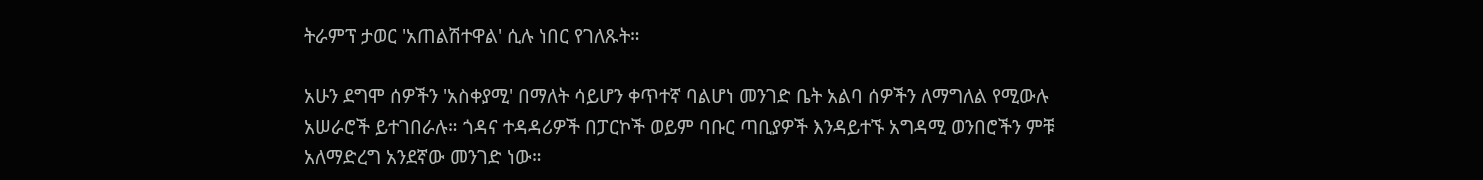ትራምፕ ታወር 'አጠልሽተዋል' ሲሉ ነበር የገለጹት።

አሁን ደግሞ ሰዎችን 'አስቀያሚ' በማለት ሳይሆን ቀጥተኛ ባልሆነ መንገድ ቤት አልባ ሰዎችን ለማግለል የሚውሉ አሠራሮች ይተገበራሉ። ጎዳና ተዳዳሪዎች በፓርኮች ወይም ባቡር ጣቢያዎች እንዳይተኙ አግዳሚ ወንበሮችን ምቹ አለማድረግ አንደኛው መንገድ ነው።